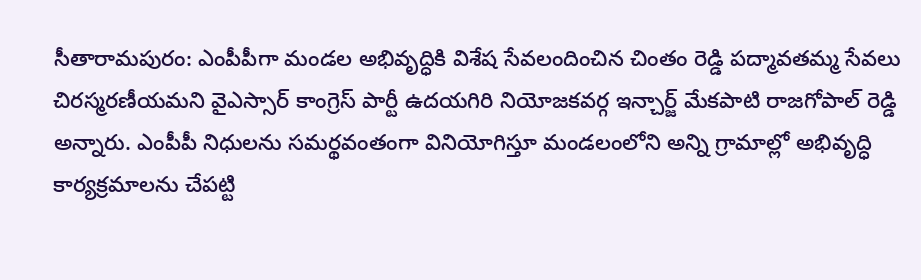సీతారామపురం: ఎంపీపీగా మండల అభివృద్ధికి విశేష సేవలందించిన చింతం రెడ్డి పద్మావతమ్మ సేవలు చిరస్మరణీయమని వైఎస్సార్ కాంగ్రెస్ పార్టీ ఉదయగిరి నియోజకవర్గ ఇన్చార్జ్ మేకపాటి రాజగోపాల్ రెడ్డి అన్నారు. ఎంపీపీ నిధులను సమర్థవంతంగా వినియోగిస్తూ మండలంలోని అన్ని గ్రామాల్లో అభివృద్ధి కార్యక్రమాలను చేపట్టి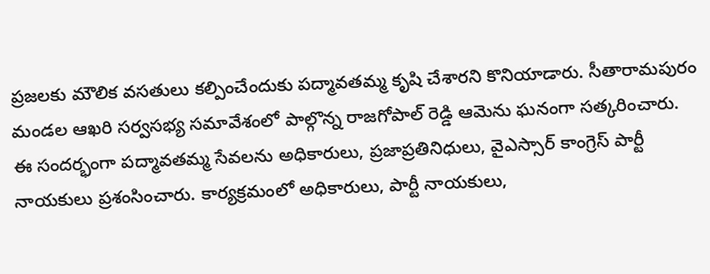ప్రజలకు మౌలిక వసతులు కల్పించేందుకు పద్మావతమ్మ కృషి చేశారని కొనియాడారు. సీతారామపురం మండల ఆఖరి సర్వసభ్య సమావేశంలో పాల్గొన్న రాజగోపాల్ రెడ్డి ఆమెను ఘనంగా సత్కరించారు. ఈ సందర్భంగా పద్మావతమ్మ సేవలను అధికారులు, ప్రజాప్రతినిధులు, వైఎస్సార్ కాంగ్రెస్ పార్టీ నాయకులు ప్రశంసించారు. కార్యక్రమంలో అధికారులు, పార్టీ నాయకులు,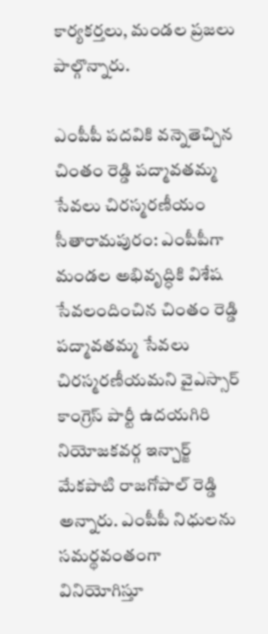కార్యకర్తలు, మండల ప్రజలు పాల్గొన్నారు.

ఎంపీపీ పదవికి వన్నెతెచ్చిన చింతం రెడ్డి పద్మావతమ్మ సేవలు చిరస్మరణీయం
సీతారామపురం: ఎంపీపీగా మండల అభివృద్ధికి విశేష సేవలందించిన చింతం రెడ్డి పద్మావతమ్మ సేవలు చిరస్మరణీయమని వైఎస్సార్ కాంగ్రెస్ పార్టీ ఉదయగిరి నియోజకవర్గ ఇన్చార్జ్ మేకపాటి రాజగోపాల్ రెడ్డి అన్నారు. ఎంపీపీ నిధులను సమర్థవంతంగా వినియోగిస్తూ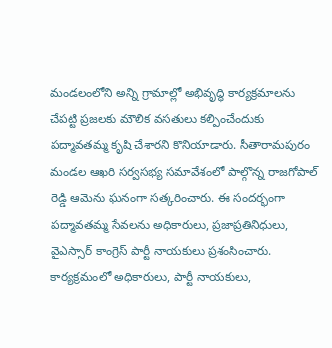మండలంలోని అన్ని గ్రామాల్లో అభివృద్ధి కార్యక్రమాలను చేపట్టి ప్రజలకు మౌలిక వసతులు కల్పించేందుకు పద్మావతమ్మ కృషి చేశారని కొనియాడారు. సీతారామపురం మండల ఆఖరి సర్వసభ్య సమావేశంలో పాల్గొన్న రాజగోపాల్ రెడ్డి ఆమెను ఘనంగా సత్కరించారు. ఈ సందర్భంగా పద్మావతమ్మ సేవలను అధికారులు, ప్రజాప్రతినిధులు, వైఎస్సార్ కాంగ్రెస్ పార్టీ నాయకులు ప్రశంసించారు. కార్యక్రమంలో అధికారులు, పార్టీ నాయకులు,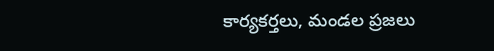కార్యకర్తలు, మండల ప్రజలు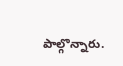పాల్గొన్నారు.